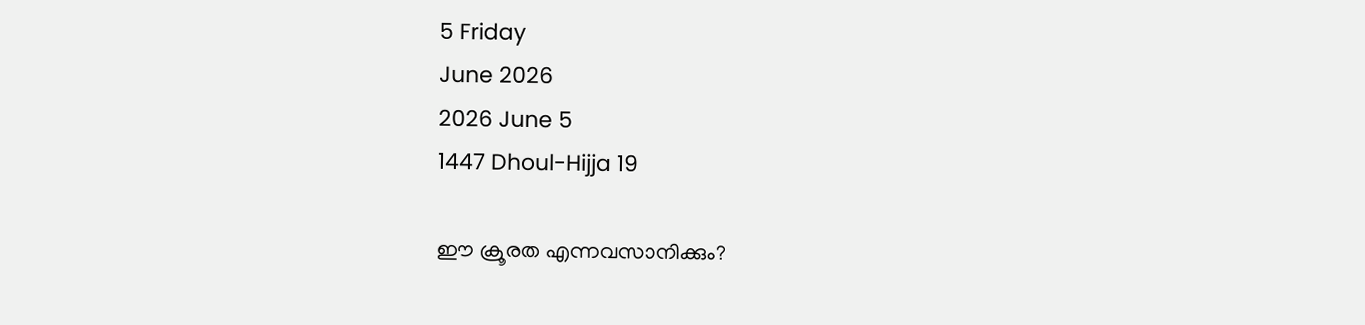5 Friday
June 2026
2026 June 5
1447 Dhoul-Hijja 19

ഈ ക്രൂരത എന്നവസാനിക്കും?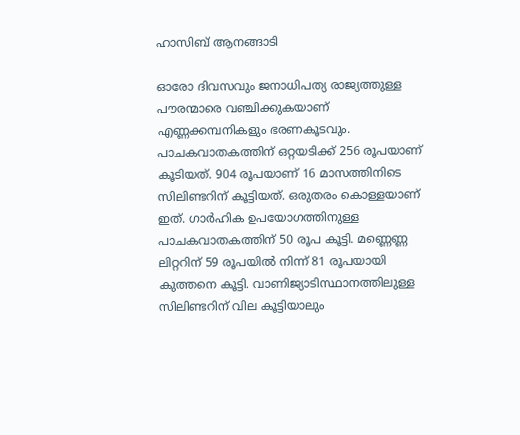ഹാസിബ് ആനങ്ങാടി

ഓരോ ദിവസവും ജനാധിപത്യ രാജ്യത്തുള്ള പൗരന്മാരെ വഞ്ചിക്കുകയാണ് എണ്ണക്കമ്പനികളും ഭരണകൂടവും. പാചകവാതകത്തിന് ഒറ്റയടിക്ക് 256 രൂപയാണ് കൂടിയത്. 904 രൂപയാണ് 16 മാസത്തിനിടെ സിലിണ്ടറിന് കൂട്ടിയത്. ഒരുതരം കൊള്ളയാണ് ഇത്. ഗാര്‍ഹിക ഉപയോഗത്തിനുള്ള പാചകവാതകത്തിന് 50 രൂപ കൂട്ടി. മണ്ണെണ്ണ ലിറ്ററിന് 59 രൂപയില്‍ നിന്ന് 81 രൂപയായി കുത്തനെ കൂട്ടി. വാണിജ്യാടിസ്ഥാനത്തിലുള്ള സിലിണ്ടറിന് വില കൂട്ടിയാലും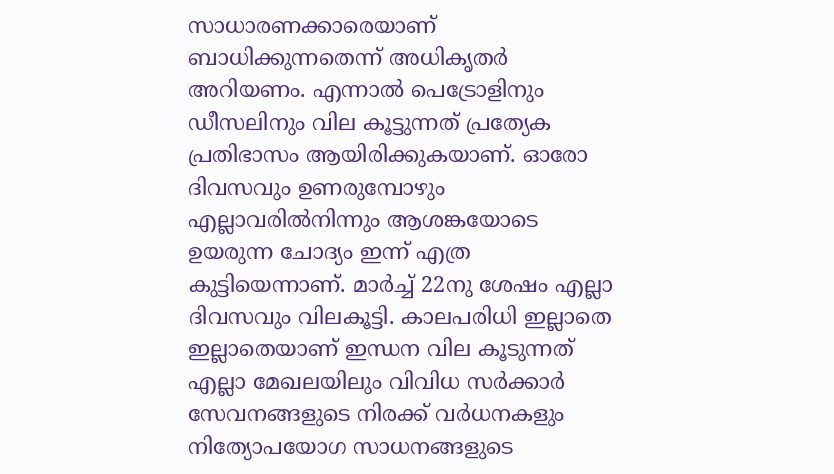സാധാരണക്കാരെയാണ് ബാധിക്കുന്നതെന്ന് അധികൃതര്‍ അറിയണം. എന്നാല്‍ പെട്രോളിനും ഡീസലിനും വില കൂട്ടുന്നത് പ്രത്യേക പ്രതിഭാസം ആയിരിക്കുകയാണ്. ഓരോ ദിവസവും ഉണരുമ്പോഴും എല്ലാവരില്‍നിന്നും ആശങ്കയോടെ ഉയരുന്ന ചോദ്യം ഇന്ന് എത്ര കുട്ടിയെന്നാണ്. മാര്‍ച്ച് 22നു ശേഷം എല്ലാ ദിവസവും വിലകൂട്ടി. കാലപരിധി ഇല്ലാതെ ഇല്ലാതെയാണ് ഇന്ധന വില കൂടുന്നത് എല്ലാ മേഖലയിലും വിവിധ സര്‍ക്കാര്‍ സേവനങ്ങളുടെ നിരക്ക് വര്‍ധനകളും നിത്യോപയോഗ സാധനങ്ങളുടെ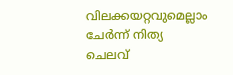വിലക്കയറ്റവുമെല്ലാം ചേര്‍ന്ന് നിത്യ ചെലവ്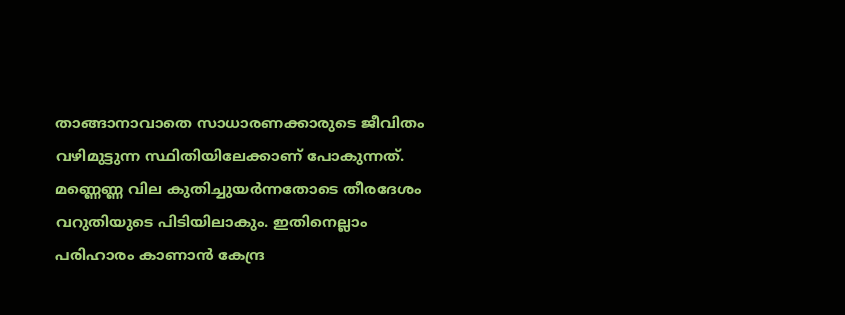താങ്ങാനാവാതെ സാധാരണക്കാരുടെ ജീവിതം വഴിമുട്ടുന്ന സ്ഥിതിയിലേക്കാണ് പോകുന്നത്. മണ്ണെണ്ണ വില കുതിച്ചുയര്‍ന്നതോടെ തീരദേശം വറുതിയുടെ പിടിയിലാകും. ഇതിനെല്ലാം പരിഹാരം കാണാന്‍ കേന്ദ്ര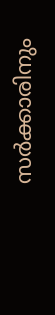സര്‍ക്കാരിനും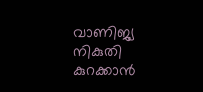വാണിജ്യ നികുതി കുറക്കാന്‍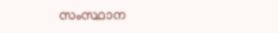സംസ്ഥാന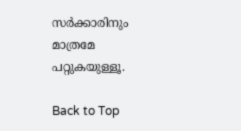സര്‍ക്കാരിനും മാത്രമേ പറ്റുകയുള്ളൂ.

Back to Top